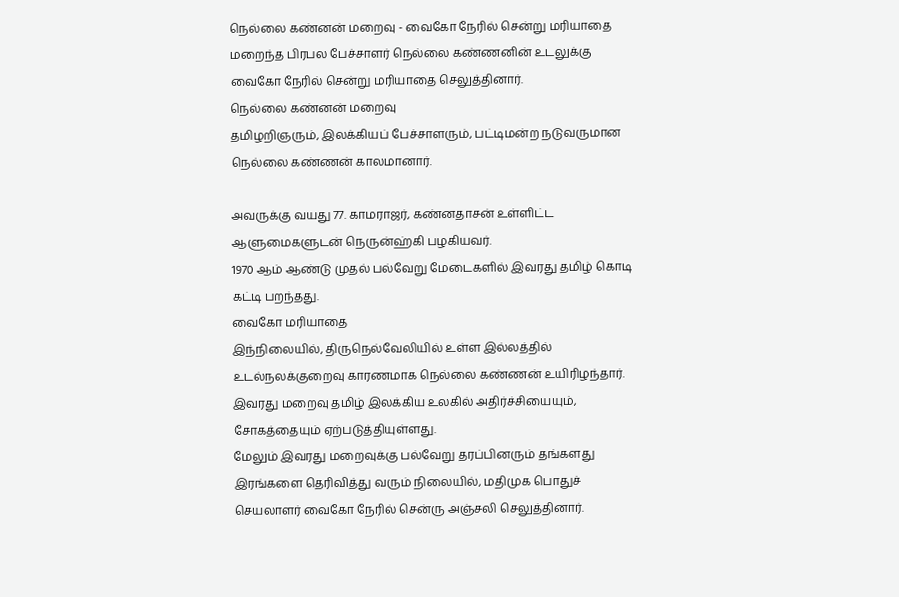நெல்லை கண்னன் மறைவு - வைகோ நேரில் சென்று மரியாதை
மறைந்த பிரபல பேச்சாளர் நெல்லை கண்ணனின் உடலுக்கு வைகோ நேரில் சென்று மரியாதை செலுத்தினார்.
நெல்லை கண்னன் மறைவு
தமிழறிஞரும், இலக்கியப் பேச்சாளரும், பட்டிமன்ற நடுவருமான நெல்லை கண்ணன் காலமானார்.

அவருக்கு வயது 77. காமராஜர், கண்னதாசன் உள்ளிட்ட ஆளுமைகளுடன் நெருன்ஹ்கி பழகியவர்.
1970 ஆம் ஆண்டு முதல் பல்வேறு மேடைகளில் இவரது தமிழ் கொடி கட்டி பறந்தது.
வைகோ மரியாதை
இந்நிலையில், திருநெல்வேலியில் உள்ள இல்லத்தில் உடல்நலக்குறைவு காரணமாக நெல்லை கண்ணன் உயிரிழந்தார்.
இவரது மறைவு தமிழ் இலக்கிய உலகில் அதிர்ச்சியையும், சோகத்தையும் ஏற்படுத்தியுள்ளது.
மேலும் இவரது மறைவுக்கு பல்வேறு தரப்பினரும் தங்களது இரங்களை தெரிவித்து வரும் நிலையில், மதிமுக பொதுச் செயலாளர் வைகோ நேரில் சென்ரு அஞ்சலி செலுத்தினார்.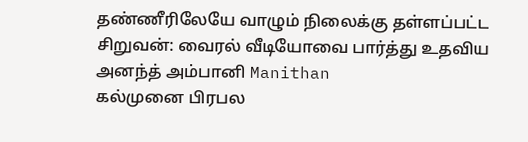தண்ணீரிலேயே வாழும் நிலைக்கு தள்ளப்பட்ட சிறுவன்: வைரல் வீடியோவை பார்த்து உதவிய அனந்த் அம்பானி Manithan
கல்முனை பிரபல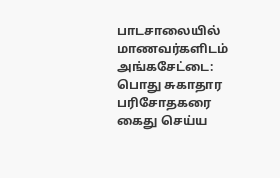பாடசாலையில் மாணவர்களிடம் அங்கசேட்டை: பொது சுகாதார பரிசோதகரை கைது செய்ய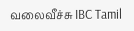வலைவீச்சு IBC Tamil